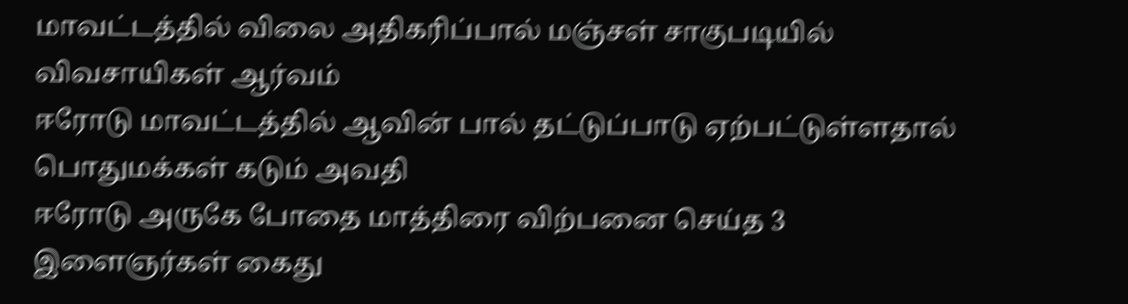மாவட்டத்தில் விலை அதிகரிப்பால் மஞ்சள் சாகுபடியில் விவசாயிகள் ஆர்வம்
ஈரோடு மாவட்டத்தில் ஆவின் பால் தட்டுப்பாடு ஏற்பட்டுள்ளதால் பொதுமக்கள் கடும் அவதி
ஈரோடு அருகே போதை மாத்திரை விற்பனை செய்த 3 இளைஞர்கள் கைது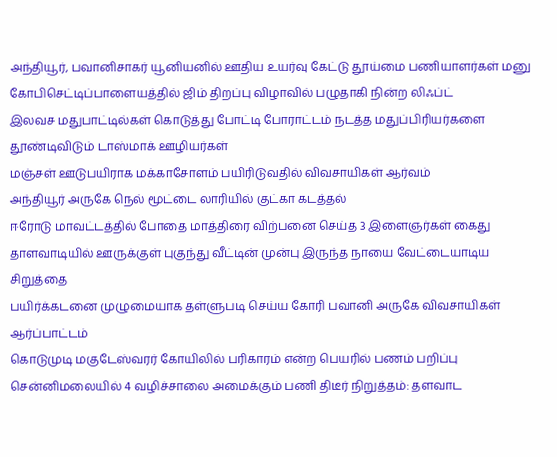அந்தியூர், பவானிசாகர் யூனியனில் ஊதிய உயர்வு கேட்டு தூய்மை பணியாளர்கள் மனு
கோபிசெட்டிப்பாளையத்தில் ஜிம் திறப்பு விழாவில் பழுதாகி நின்ற லிஃப்ட்
இலவச மதுபாட்டில்கள் கொடுத்து போட்டி போராட்டம் நடத்த மதுப்பிரியர்களை தூண்டிவிடும் டாஸ்மாக் ஊழியர்கள்
மஞ்சள் ஊடுபயிராக மக்காசோளம் பயிரிடுவதில் விவசாயிகள் ஆர்வம்
அந்தியூர் அருகே நெல் மூட்டை லாரியில் குட்கா கடத்தல்
ஈரோடு மாவட்டத்தில் போதை மாத்திரை விற்பனை செய்த 3 இளைஞர்கள் கைது
தாளவாடியில் ஊருக்குள் புகுந்து வீட்டின் முன்பு இருந்த நாயை வேட்டையாடிய சிறுத்தை
பயிர்க்கடனை முழுமையாக தள்ளுபடி செய்ய கோரி பவானி அருகே விவசாயிகள் ஆர்ப்பாட்டம்
கொடுமுடி மகுடேஸ்வரர் கோயிலில் பரிகாரம் என்ற பெயரில் பணம் பறிப்பு
சென்னிமலையில் 4 வழிச்சாலை அமைக்கும் பணி திடீர் நிறுத்தம்: தளவாட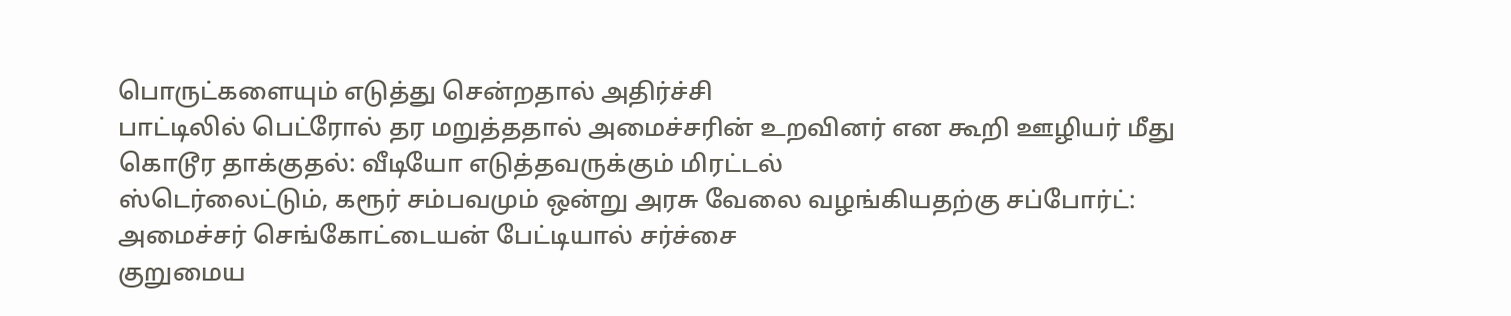பொருட்களையும் எடுத்து சென்றதால் அதிர்ச்சி
பாட்டிலில் பெட்ரோல் தர மறுத்ததால் அமைச்சரின் உறவினர் என கூறி ஊழியர் மீது கொடூர தாக்குதல்: வீடியோ எடுத்தவருக்கும் மிரட்டல்
ஸ்டெர்லைட்டும், கரூர் சம்பவமும் ஒன்று அரசு வேலை வழங்கியதற்கு சப்போர்ட்: அமைச்சர் செங்கோட்டையன் பேட்டியால் சர்ச்சை
குறுமைய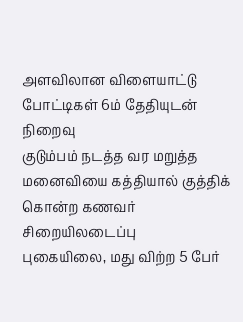அளவிலான விளையாட்டு போட்டிகள் 6ம் தேதியுடன் நிறைவு
குடும்பம் நடத்த வர மறுத்த மனைவியை கத்தியால் குத்திக் கொன்ற கணவர் சிறையிலடைப்பு
புகையிலை, மது விற்ற 5 பேர்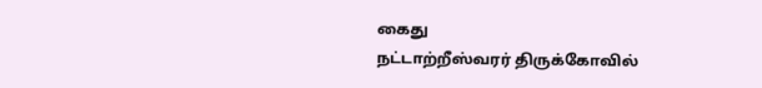கைது
நட்டாற்றீஸ்வரர் திருக்கோவில்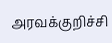அரவக்குறிச்சி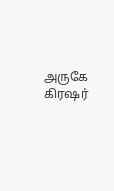அருகே கிரஷர்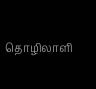தொழிலாளி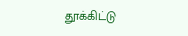தூக்கிட்டு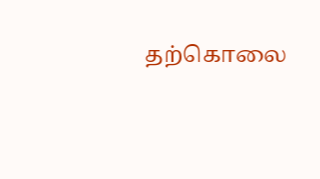தற்கொலை